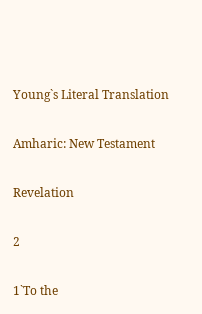Young`s Literal Translation

Amharic: New Testament

Revelation

2

1`To the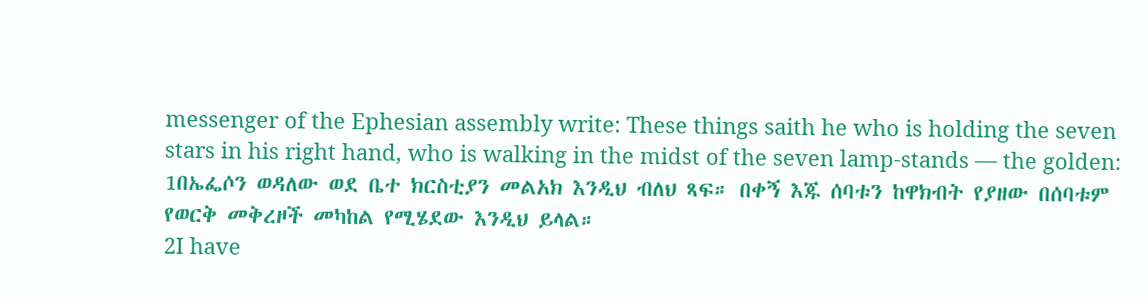messenger of the Ephesian assembly write: These things saith he who is holding the seven stars in his right hand, who is walking in the midst of the seven lamp-stands — the golden:
1በኤፌሶን ወዳለው ወደ ቤተ ክርስቲያን መልአክ እንዲህ ብለህ ጻፍ። በቀኝ እጁ ሰባቱን ከዋክብት የያዘው በሰባቱም የወርቅ መቅረዞች መካከል የሚሄደው እንዲህ ይላል።
2I have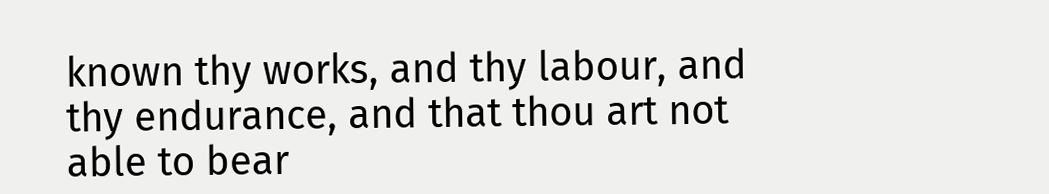known thy works, and thy labour, and thy endurance, and that thou art not able to bear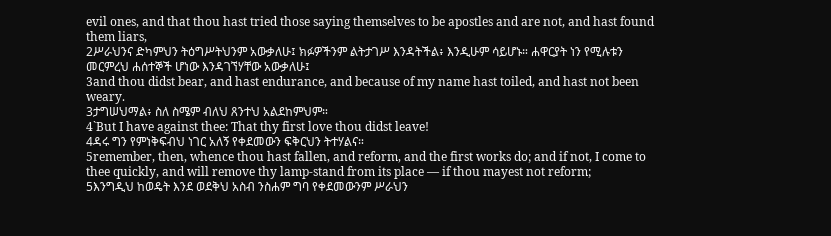evil ones, and that thou hast tried those saying themselves to be apostles and are not, and hast found them liars,
2ሥራህንና ድካምህን ትዕግሥትህንም አውቃለሁ፤ ክፉዎችንም ልትታገሥ እንዳትችል፥ እንዲሁም ሳይሆኑ። ሐዋርያት ነን የሚሉቱን መርምረህ ሐሰተኞች ሆነው እንዳገኘሃቸው አውቃለሁ፤
3and thou didst bear, and hast endurance, and because of my name hast toiled, and hast not been weary.
3ታግሠህማል፥ ስለ ስሜም ብለህ ጸንተህ አልደከምህም።
4`But I have against thee: That thy first love thou didst leave!
4ዳሩ ግን የምነቅፍብህ ነገር አለኝ የቀደመውን ፍቅርህን ትተሃልና።
5remember, then, whence thou hast fallen, and reform, and the first works do; and if not, I come to thee quickly, and will remove thy lamp-stand from its place — if thou mayest not reform;
5እንግዲህ ከወዴት እንደ ወደቅህ አስብ ንስሐም ግባ የቀደመውንም ሥራህን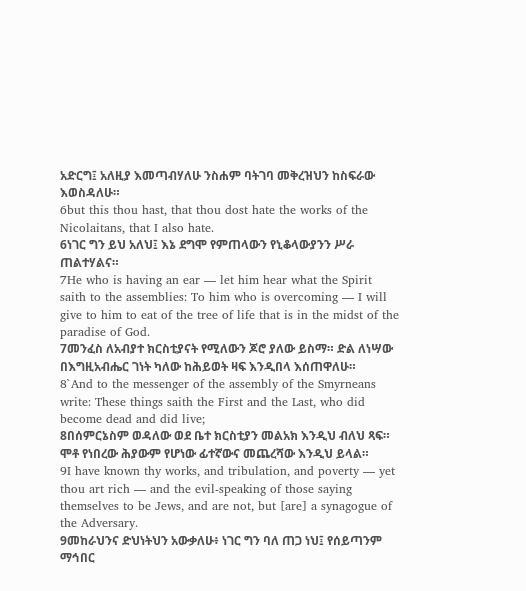አድርግ፤ አለዚያ እመጣብሃለሁ ንስሐም ባትገባ መቅረዝህን ከስፍራው እወስዳለሁ።
6but this thou hast, that thou dost hate the works of the Nicolaitans, that I also hate.
6ነገር ግን ይህ አለህ፤ እኔ ደግሞ የምጠላውን የኒቆላውያንን ሥራ ጠልተሃልና።
7He who is having an ear — let him hear what the Spirit saith to the assemblies: To him who is overcoming — I will give to him to eat of the tree of life that is in the midst of the paradise of God.
7መንፈስ ለአብያተ ክርስቲያናት የሚለውን ጆሮ ያለው ይስማ። ድል ለነሣው በእግዚአብሔር ገነት ካለው ከሕይወት ዛፍ እንዲበላ እሰጠዋለሁ።
8`And to the messenger of the assembly of the Smyrneans write: These things saith the First and the Last, who did become dead and did live;
8በሰምርኔስም ወዳለው ወደ ቤተ ክርስቲያን መልአክ እንዲህ ብለህ ጻፍ። ሞቶ የነበረው ሕያውም የሆነው ፊተኛውና መጨረሻው እንዲህ ይላል።
9I have known thy works, and tribulation, and poverty — yet thou art rich — and the evil-speaking of those saying themselves to be Jews, and are not, but [are] a synagogue of the Adversary.
9መከራህንና ድህነትህን አውቃለሁ፥ ነገር ግን ባለ ጠጋ ነህ፤ የሰይጣንም ማኅበር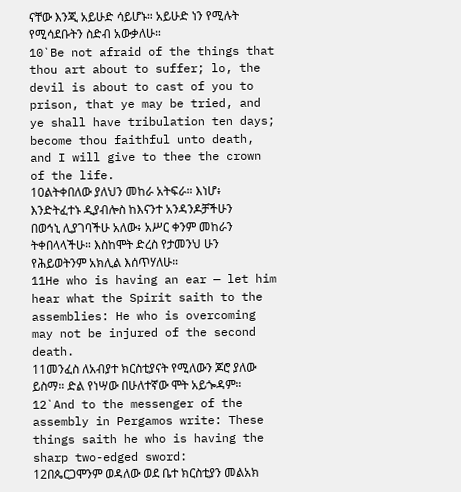ናቸው እንጂ አይሁድ ሳይሆኑ። አይሁድ ነን የሚሉት የሚሳደቡትን ስድብ አውቃለሁ።
10`Be not afraid of the things that thou art about to suffer; lo, the devil is about to cast of you to prison, that ye may be tried, and ye shall have tribulation ten days; become thou faithful unto death, and I will give to thee the crown of the life.
10ልትቀበለው ያለህን መከራ አትፍራ። እነሆ፥ እንድትፈተኑ ዲያብሎስ ከእናንተ አንዳንዶቻችሁን በወኅኒ ሊያገባችሁ አለው፥ አሥር ቀንም መከራን ትቀበላላችሁ። እስከሞት ድረስ የታመንህ ሁን የሕይወትንም አክሊል እሰጥሃለሁ።
11He who is having an ear — let him hear what the Spirit saith to the assemblies: He who is overcoming may not be injured of the second death.
11መንፈስ ለአብያተ ክርስቲያናት የሚለውን ጆሮ ያለው ይስማ። ድል የነሣው በሁለተኛው ሞት አይጐዳም።
12`And to the messenger of the assembly in Pergamos write: These things saith he who is having the sharp two-edged sword:
12በጴርጋሞንም ወዳለው ወደ ቤተ ክርስቲያን መልአክ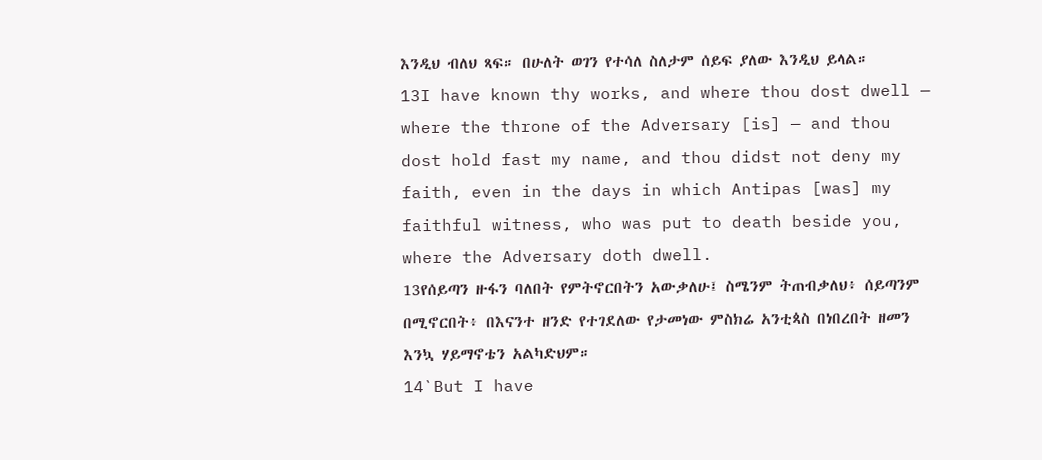እንዲህ ብለህ ጻፍ። በሁለት ወገን የተሳለ ስለታም ሰይፍ ያለው እንዲህ ይላል።
13I have known thy works, and where thou dost dwell — where the throne of the Adversary [is] — and thou dost hold fast my name, and thou didst not deny my faith, even in the days in which Antipas [was] my faithful witness, who was put to death beside you, where the Adversary doth dwell.
13የሰይጣን ዙፋን ባለበት የምትኖርበትን አውቃለሁ፤ ስሜንም ትጠብቃለህ፥ ሰይጣንም በሚኖርበት፥ በእናንተ ዘንድ የተገደለው የታመነው ምስክሬ አንቲጳስ በነበረበት ዘመን እንኳ ሃይማኖቴን አልካድህም።
14`But I have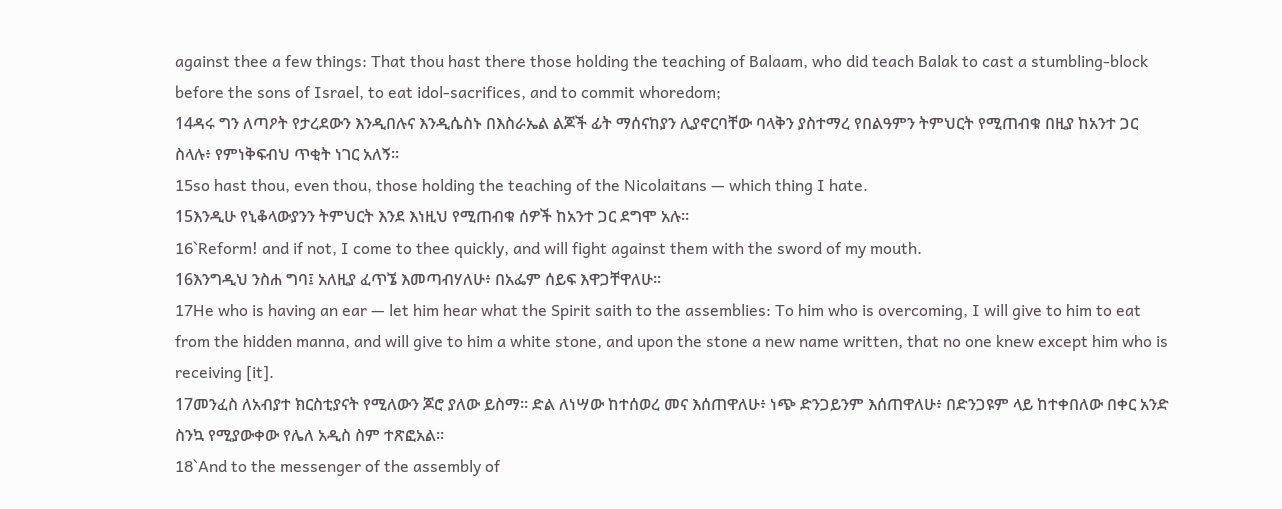against thee a few things: That thou hast there those holding the teaching of Balaam, who did teach Balak to cast a stumbling-block before the sons of Israel, to eat idol-sacrifices, and to commit whoredom;
14ዳሩ ግን ለጣዖት የታረደውን እንዲበሉና እንዲሴስኑ በእስራኤል ልጆች ፊት ማሰናከያን ሊያኖርባቸው ባላቅን ያስተማረ የበልዓምን ትምህርት የሚጠብቁ በዚያ ከአንተ ጋር ስላሉ፥ የምነቅፍብህ ጥቂት ነገር አለኝ።
15so hast thou, even thou, those holding the teaching of the Nicolaitans — which thing I hate.
15እንዲሁ የኒቆላውያንን ትምህርት እንደ እነዚህ የሚጠብቁ ሰዎች ከአንተ ጋር ደግሞ አሉ።
16`Reform! and if not, I come to thee quickly, and will fight against them with the sword of my mouth.
16እንግዲህ ንስሐ ግባ፤ አለዚያ ፈጥኜ እመጣብሃለሁ፥ በአፌም ሰይፍ እዋጋቸዋለሁ።
17He who is having an ear — let him hear what the Spirit saith to the assemblies: To him who is overcoming, I will give to him to eat from the hidden manna, and will give to him a white stone, and upon the stone a new name written, that no one knew except him who is receiving [it].
17መንፈስ ለአብያተ ክርስቲያናት የሚለውን ጆሮ ያለው ይስማ። ድል ለነሣው ከተሰወረ መና እሰጠዋለሁ፥ ነጭ ድንጋይንም እሰጠዋለሁ፥ በድንጋዩም ላይ ከተቀበለው በቀር አንድ ስንኳ የሚያውቀው የሌለ አዲስ ስም ተጽፎአል።
18`And to the messenger of the assembly of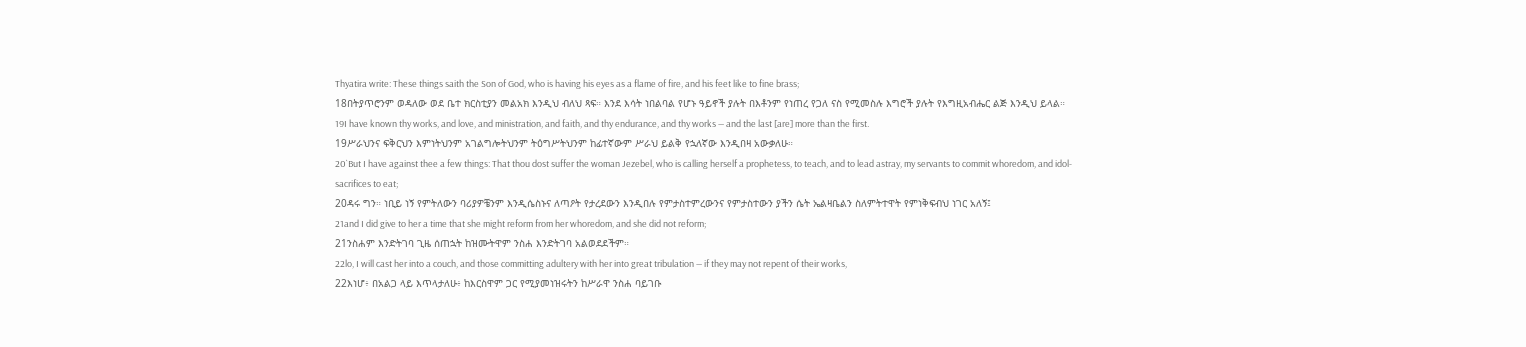Thyatira write: These things saith the Son of God, who is having his eyes as a flame of fire, and his feet like to fine brass;
18በትያጥሮንም ወዳለው ወደ ቤተ ክርስቲያን መልአክ እንዲህ ብለህ ጻፍ። እንደ እሳት ነበልባል የሆኑ ዓይኖች ያሉት በእቶንም የነጠረ የጋለ ናስ የሚመስሉ እግሮች ያሉት የእግዚአብሔር ልጅ እንዲህ ይላል።
19I have known thy works, and love, and ministration, and faith, and thy endurance, and thy works — and the last [are] more than the first.
19ሥራህንና ፍቅርህን እምነትህንም አገልግሎትህንም ትዕግሥትህንም ከፊተኛውም ሥራህ ይልቅ የኋለኛው እንዲበዛ አውቃለሁ።
20`But I have against thee a few things: That thou dost suffer the woman Jezebel, who is calling herself a prophetess, to teach, and to lead astray, my servants to commit whoredom, and idol-sacrifices to eat;
20ዳሩ ግን። ነቢይ ነኝ የምትለውን ባሪያዎቼንም እንዲሴስኑና ለጣዖት የታረደውን እንዲበሉ የምታስተምረውንና የምታስተውን ያችን ሴት ኤልዛቤልን ስለምትተዋት የምነቅፍብህ ነገር አለኝ፤
21and I did give to her a time that she might reform from her whoredom, and she did not reform;
21ንስሐም እንድትገባ ጊዜ ሰጠኋት ከዝሙትዋም ንስሐ እንድትገባ አልወደደችም።
22lo, I will cast her into a couch, and those committing adultery with her into great tribulation — if they may not repent of their works,
22እነሆ፥ በአልጋ ላይ እጥላታለሁ፥ ከእርስዋም ጋር የሚያመነዝሩትን ከሥራዋ ንስሐ ባይገቡ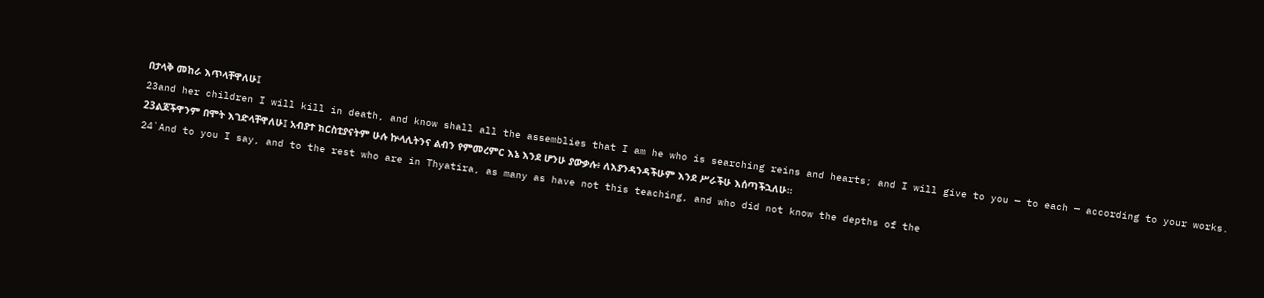በታላቅ መከራ እጥላቸዋለሁ፤
23and her children I will kill in death, and know shall all the assemblies that I am he who is searching reins and hearts; and I will give to you — to each — according to your works.
23ልጆችዋንም በሞት እገድላቸዋለሁ፤ አብያተ ክርስቲያናትም ሁሉ ኵላሊትንና ልብን የምመረምር እኔ እንደ ሆንሁ ያውቃሉ፥ ለእያንዳንዳችሁም እንደ ሥራችሁ እሰጣችኋለሁ።
24`And to you I say, and to the rest who are in Thyatira, as many as have not this teaching, and who did not know the depths of the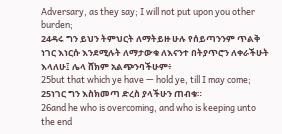Adversary, as they say; I will not put upon you other burden;
24ዳሩ ግን ይህን ትምህርት ለማትይዙ ሁሉ የሰይጣንንም ጥልቅ ነገር እነርሱ እንደሚሉት ለማታውቁ ለእናንተ በትያጥሮን ለቀራችሁት እላለሁ፤ ሌላ ሸክም አልጭንባችሁም፥
25but that which ye have — hold ye, till I may come;
25ነገር ግን እስክመጣ ድረስ ያላችሁን ጠብቁ።
26and he who is overcoming, and who is keeping unto the end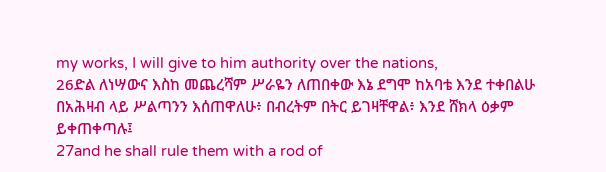my works, I will give to him authority over the nations,
26ድል ለነሣውና እስከ መጨረሻም ሥራዬን ለጠበቀው እኔ ደግሞ ከአባቴ እንደ ተቀበልሁ በአሕዛብ ላይ ሥልጣንን እሰጠዋለሁ፥ በብረትም በትር ይገዛቸዋል፥ እንደ ሸክላ ዕቃም ይቀጠቀጣሉ፤
27and he shall rule them with a rod of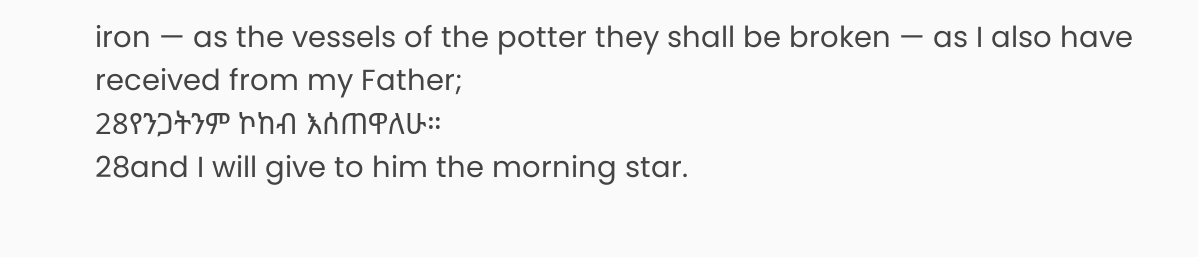iron — as the vessels of the potter they shall be broken — as I also have received from my Father;
28የንጋትንም ኮከብ እሰጠዋለሁ።
28and I will give to him the morning star.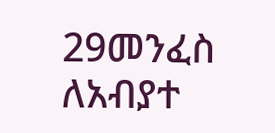29መንፈስ ለአብያተ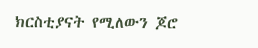ክርስቲያናት የሚለውን ጆሮ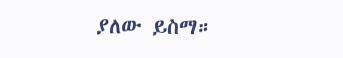ያለው ይስማ።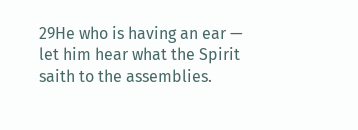29He who is having an ear — let him hear what the Spirit saith to the assemblies.